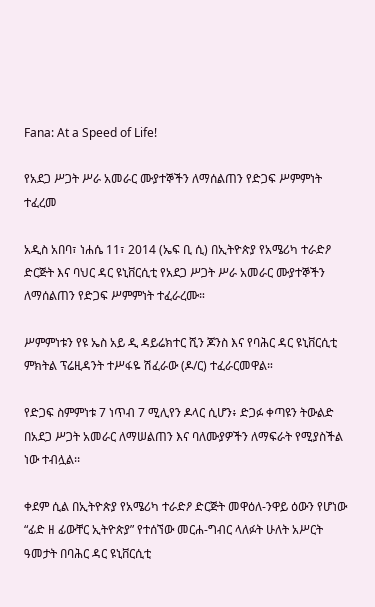Fana: At a Speed of Life!

የአደጋ ሥጋት ሥራ አመራር ሙያተኞችን ለማሰልጠን የድጋፍ ሥምምነት ተፈረመ

አዲስ አበባ፣ ነሐሴ 11፣ 2014 (ኤፍ ቢ ሲ) በኢትዮጵያ የአሜሪካ ተራድዖ ድርጅት እና ባህር ዳር ዩኒቨርሲቲ የአደጋ ሥጋት ሥራ አመራር ሙያተኞችን ለማሰልጠን የድጋፍ ሥምምነት ተፈራረሙ።

ሥምምነቱን የዩ ኤስ አይ ዲ ዳይሬክተር ሺን ጆንስ እና የባሕር ዳር ዩኒቨርሲቲ ምክትል ፕሬዚዳንት ተሥፋዬ ሽፈራው (ዶ/ር) ተፈራርመዋል።

የድጋፍ ስምምነቱ 7 ነጥብ 7 ሚሊየን ዶላር ሲሆን፥ ድጋፉ ቀጣዩን ትውልድ በአደጋ ሥጋት አመራር ለማሠልጠን እና ባለሙያዎችን ለማፍራት የሚያስችል ነው ተብሏል፡፡

ቀደም ሲል በኢትዮጵያ የአሜሪካ ተራድዖ ድርጅት መዋዕለ-ንዋይ ዕውን የሆነው “ፊድ ዘ ፊውቸር ኢትዮጵያ” የተሰኘው መርሐ-ግብር ላለፉት ሁለት አሥርት ዓመታት በባሕር ዳር ዩኒቨርሲቲ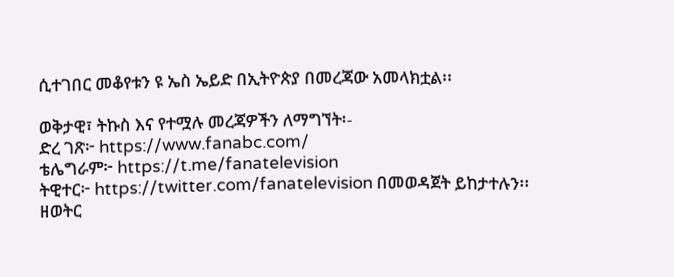ሲተገበር መቆየቱን ዩ ኤስ ኤይድ በኢትዮጵያ በመረጃው አመላክቷል፡፡

ወቅታዊ፣ ትኩስ እና የተሟሉ መረጃዎችን ለማግኘት፡-
ድረ ገጽ፦ https://www.fanabc.com/
ቴሌግራም፦ https://t.me/fanatelevision
ትዊተር፦ https://twitter.com/fanatelevision በመወዳጀት ይከታተሉን፡፡
ዘወትር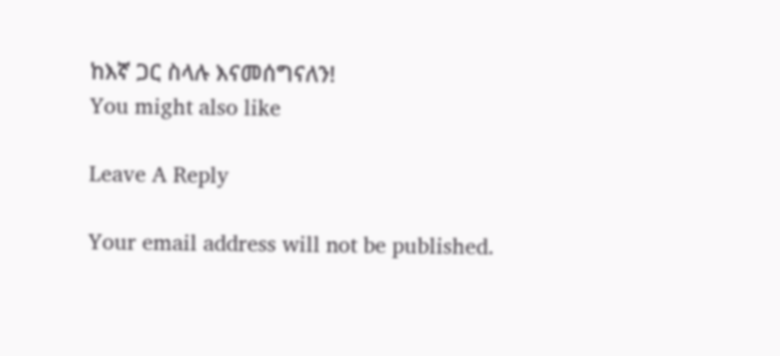ከእኛ ጋር ስላሉ እናመሰግናለን!
You might also like

Leave A Reply

Your email address will not be published.